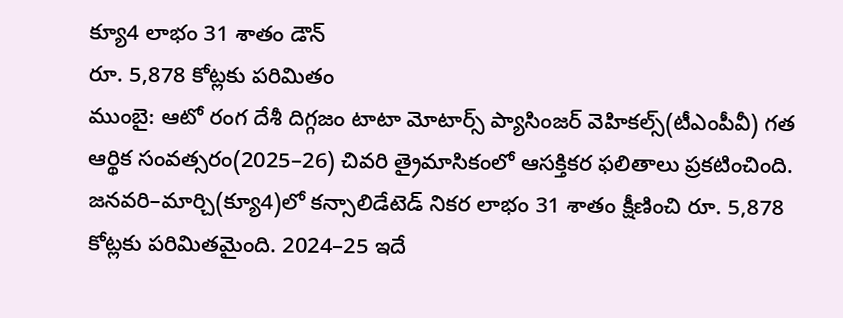క్యూ4 లాభం 31 శాతం డౌన్
రూ. 5,878 కోట్లకు పరిమితం
ముంబై: ఆటో రంగ దేశీ దిగ్గజం టాటా మోటార్స్ ప్యాసింజర్ వెహికల్స్(టీఎంపీవీ) గత ఆర్థిక సంవత్సరం(2025–26) చివరి త్రైమాసికంలో ఆసక్తికర ఫలితాలు ప్రకటించింది. జనవరి–మార్చి(క్యూ4)లో కన్సాలిడేటెడ్ నికర లాభం 31 శాతం క్షీణించి రూ. 5,878 కోట్లకు పరిమితమైంది. 2024–25 ఇదే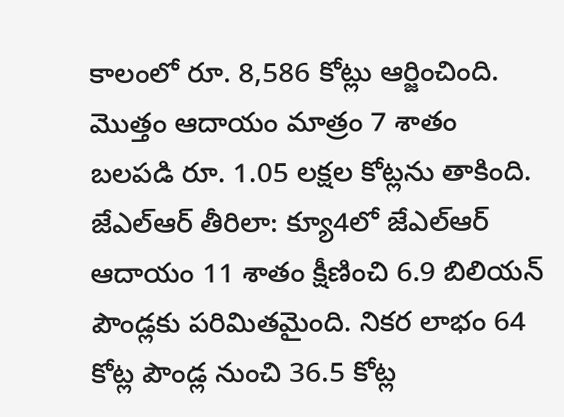కాలంలో రూ. 8,586 కోట్లు ఆర్జించింది. మొత్తం ఆదాయం మాత్రం 7 శాతం బలపడి రూ. 1.05 లక్షల కోట్లను తాకింది.
జేఎల్ఆర్ తీరిలా: క్యూ4లో జేఎల్ఆర్ ఆదాయం 11 శాతం క్షీణించి 6.9 బిలియన్ పౌండ్లకు పరిమితమైంది. నికర లాభం 64 కోట్ల పౌండ్ల నుంచి 36.5 కోట్ల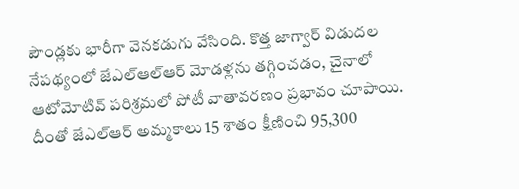పౌండ్లకు భారీగా వెనకడుగు వేసింది. కొత్త జాగ్వార్ విడుదల నేపథ్యంలో జేఎల్ఆల్ఆర్ మోడళ్లను తగ్గించడం, చైనాలో ఆటోమోటివ్ పరిశ్రమలో పోటీ వాతావరణం ప్రభావం చూపాయి. దీంతో జేఎల్ఆర్ అమ్మకాలు 15 శాతం క్షీణించి 95,300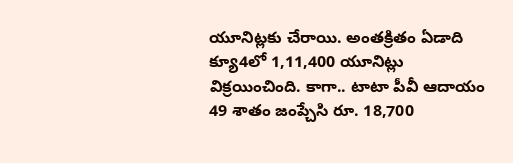యూనిట్లకు చేరాయి. అంతక్రితం ఏడాది క్యూ4లో 1,11,400 యూనిట్లు విక్రయించింది. కాగా.. టాటా పీవీ ఆదాయం 49 శాతం జంప్చేసి రూ. 18,700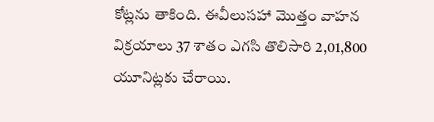కోట్లను తాకింది. ఈవీలుసహా మొత్తం వాహన విక్రయాలు 37 శాతం ఎగసి తొలిసారి 2,01,800 యూనిట్లకు చేరాయి.